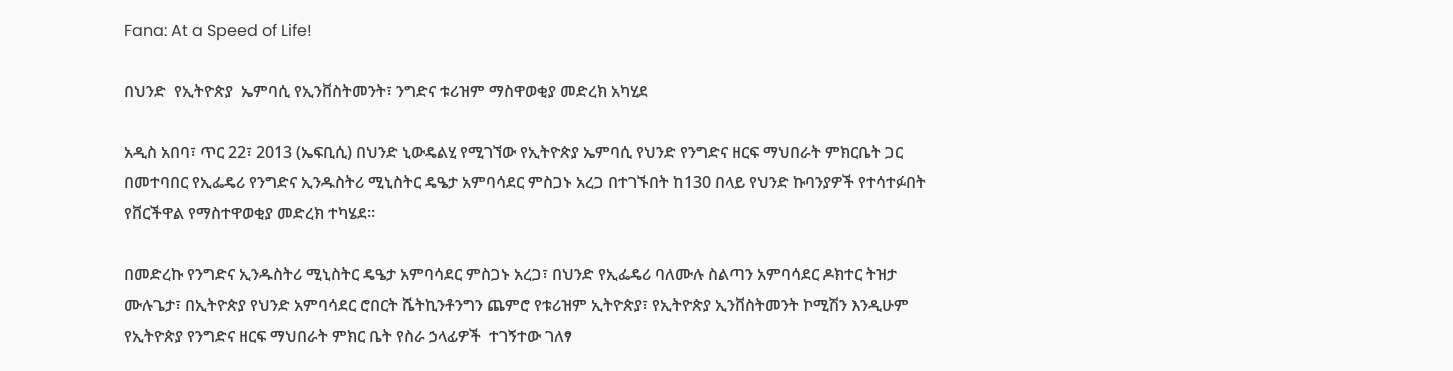Fana: At a Speed of Life!

በህንድ  የኢትዮጵያ  ኤምባሲ የኢንቨስትመንት፣ ንግድና ቱሪዝም ማስዋወቂያ መድረክ አካሂደ

አዲስ አበባ፣ ጥር 22፣ 2013 (ኤፍቢሲ) በህንድ ኒውዴልሂ የሚገኘው የኢትዮጵያ ኤምባሲ የህንድ የንግድና ዘርፍ ማህበራት ምክርቤት ጋር በመተባበር የኢፌዴሪ የንግድና ኢንዱስትሪ ሚኒስትር ዴዔታ አምባሳደር ምስጋኑ አረጋ በተገኙበት ከ130 በላይ የህንድ ኩባንያዎች የተሳተፉበት የቨርችዋል የማስተዋወቂያ መድረክ ተካሄደ።

በመድረኩ የንግድና ኢንዱስትሪ ሚኒስትር ዴዔታ አምባሳደር ምስጋኑ አረጋ፣ በህንድ የኢፌዴሪ ባለሙሉ ስልጣን አምባሳደር ዶክተር ትዝታ ሙሉጌታ፣ በኢትዮጵያ የህንድ አምባሳደር ሮበርት ሼትኪንቶንግን ጨምሮ የቱሪዝም ኢትዮጵያ፣ የኢትዮጵያ ኢንቨስትመንት ኮሚሽን እንዲሁም የኢትዮጵያ የንግድና ዘርፍ ማህበራት ምክር ቤት የስራ ኃላፊዎች  ተገኝተው ገለፃ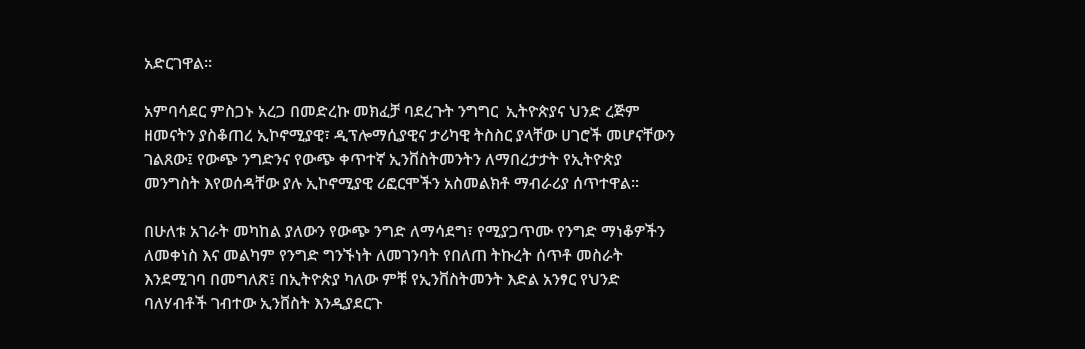አድርገዋል፡፡

አምባሳደር ምስጋኑ አረጋ በመድረኩ መክፈቻ ባደረጉት ንግግር  ኢትዮጵያና ህንድ ረጅም ዘመናትን ያስቆጠረ ኢኮኖሚያዊ፣ ዲፕሎማሲያዊና ታሪካዊ ትስስር ያላቸው ሀገሮች መሆናቸውን ገልጸው፤ የውጭ ንግድንና የውጭ ቀጥተኛ ኢንቨስትመንትን ለማበረታታት የኢትዮጵያ መንግስት እየወሰዳቸው ያሉ ኢኮኖሚያዊ ሪፎርሞችን አስመልክቶ ማብራሪያ ሰጥተዋል፡፡

በሁለቱ አገራት መካከል ያለውን የውጭ ንግድ ለማሳደግ፣ የሚያጋጥሙ የንግድ ማነቆዎችን ለመቀነስ እና መልካም የንግድ ግንኙነት ለመገንባት የበለጠ ትኩረት ሰጥቶ መስራት እንደሚገባ በመግለጽ፤ በኢትዮጵያ ካለው ምቹ የኢንቨስትመንት እድል አንፃር የህንድ ባለሃብቶች ገብተው ኢንቨስት እንዲያደርጉ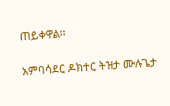ጠይቀዋል፡፡

አምባሳደር ዶክተር ትዝታ ሙሉጌታ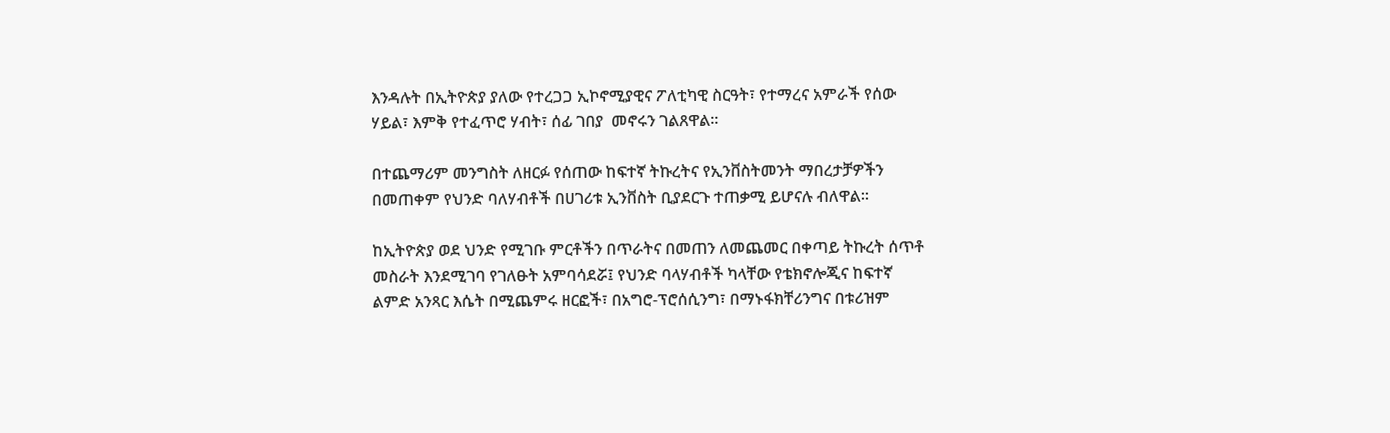እንዳሉት በኢትዮጵያ ያለው የተረጋጋ ኢኮኖሚያዊና ፖለቲካዊ ስርዓት፣ የተማረና አምራች የሰው ሃይል፣ እምቅ የተፈጥሮ ሃብት፣ ሰፊ ገበያ  መኖሩን ገልጸዋል።

በተጨማሪም መንግስት ለዘርፉ የሰጠው ከፍተኛ ትኩረትና የኢንቨስትመንት ማበረታቻዎችን በመጠቀም የህንድ ባለሃብቶች በሀገሪቱ ኢንቨስት ቢያደርጉ ተጠቃሚ ይሆናሉ ብለዋል።

ከኢትዮጵያ ወደ ህንድ የሚገቡ ምርቶችን በጥራትና በመጠን ለመጨመር በቀጣይ ትኩረት ሰጥቶ መስራት እንደሚገባ የገለፁት አምባሳደሯ፤ የህንድ ባላሃብቶች ካላቸው የቴክኖሎጂና ከፍተኛ ልምድ አንጻር እሴት በሚጨምሩ ዘርፎች፣ በአግሮ-ፕሮሰሲንግ፣ በማኑፋክቸሪንግና በቱሪዝም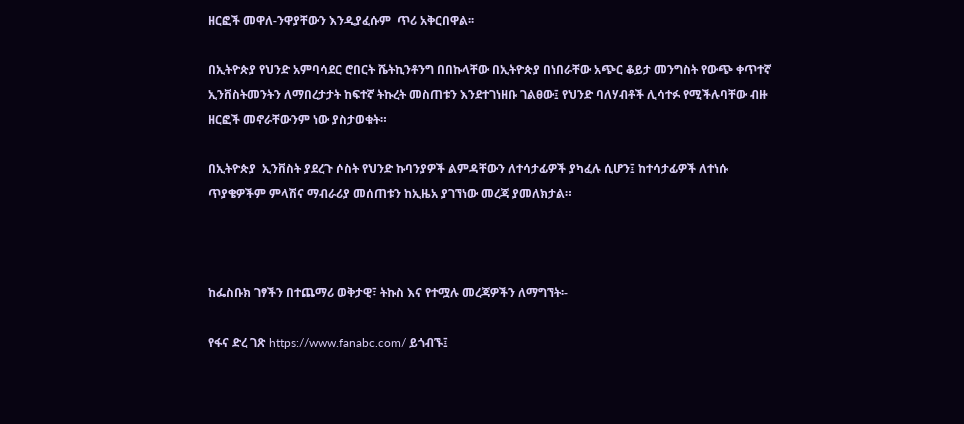ዘርፎች መዋለ-ንዋያቸውን እንዲያፈሱም  ጥሪ አቅርበዋል፡፡

በኢትዮጵያ የህንድ አምባሳደር ሮበርት ሼትኪንቶንግ በበኩላቸው በኢትዮጵያ በነበራቸው አጭር ቆይታ መንግስት የውጭ ቀጥተኛ ኢንቨስትመንትን ለማበረታታት ከፍተኛ ትኩረት መስጠቱን እንደተገነዘቡ ገልፀው፤ የህንድ ባለሃብቶች ሊሳተፉ የሚችሉባቸው ብዙ ዘርፎች መኖራቸውንም ነው ያስታወቁት።

በኢትዮጵያ  ኢንቨስት ያደረጉ ሶስት የህንድ ኩባንያዎች ልምዳቸውን ለተሳታፊዎች ያካፈሉ ሲሆን፤ ከተሳታፊዎች ለተነሱ ጥያቄዎችም ምላሽና ማብራሪያ መሰጠቱን ከኢዜአ ያገኘነው መረጃ ያመለክታል።



ከፌስቡክ ገፃችን በተጨማሪ ወቅታዊ፣ ትኩስ እና የተሟሉ መረጃዎችን ለማግኘት፡-

የፋና ድረ ገጽ https://www.fanabc.com/ ይጎብኙ፤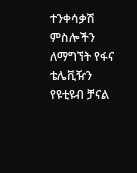ተንቀሳቃሽ ምስሎችን ለማግኘት የፋና ቴሌቪዥን የዩቲዩብ ቻናል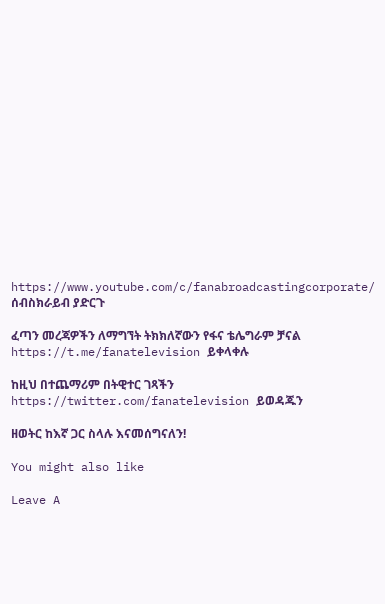https://www.youtube.com/c/fanabroadcastingcorporate/ ሰብስክራይብ ያድርጉ

ፈጣን መረጃዎችን ለማግኘት ትክክለኛውን የፋና ቴሌግራም ቻናል https://t.me/fanatelevision ይቀላቀሉ

ከዚህ በተጨማሪም በትዊተር ገጻችን https://twitter.com/fanatelevision ይወዳጁን

ዘወትር ከእኛ ጋር ስላሉ እናመሰግናለን!

You might also like

Leave A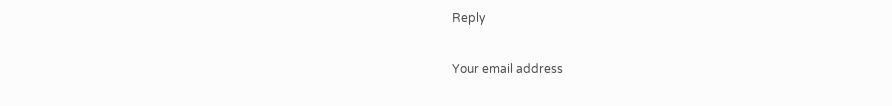Reply

Your email address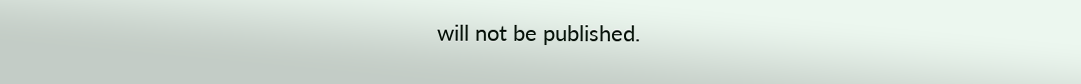will not be published.